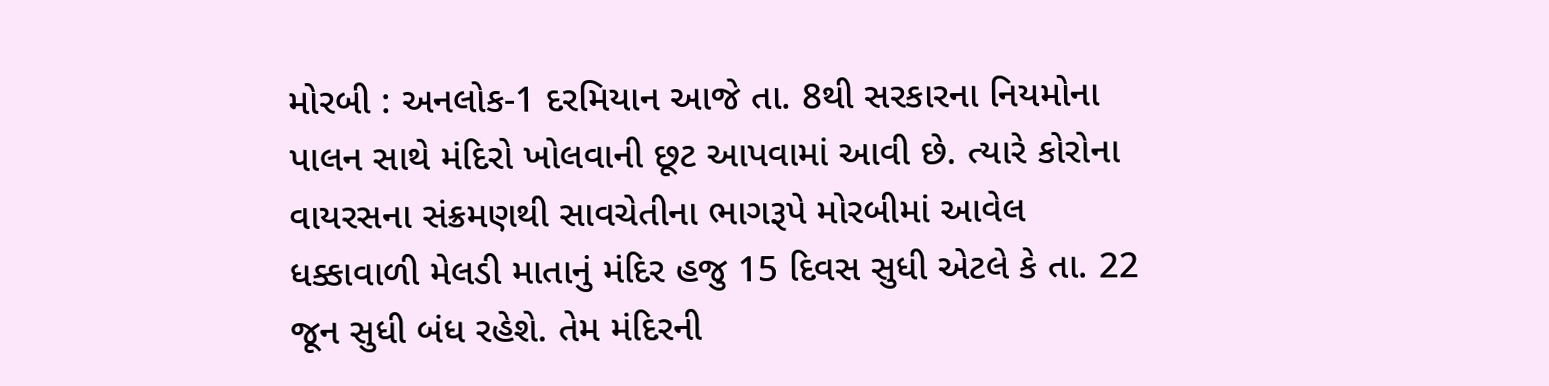મોરબી : અનલોક-1 દરમિયાન આજે તા. 8થી સરકારના નિયમોના પાલન સાથે મંદિરો ખોલવાની છૂટ આપવામાં આવી છે. ત્યારે કોરોના વાયરસના સંક્રમણથી સાવચેતીના ભાગરૂપે મોરબીમાં આવેલ ધક્કાવાળી મેલડી માતાનું મંદિર હજુ 15 દિવસ સુધી એટલે કે તા. 22 જૂન સુધી બંધ રહેશે. તેમ મંદિરની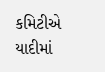કમિટીએ યાદીમાં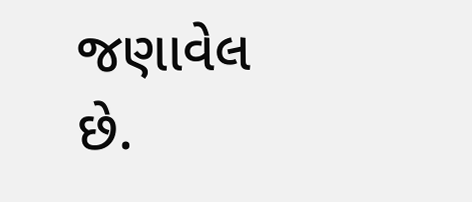જણાવેલ છે.